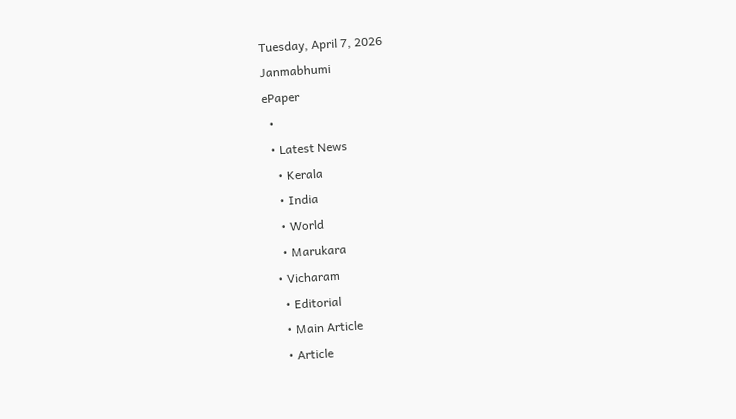Tuesday, April 7, 2026
Janmabhumi
ePaper
  •
  • Latest News
    • Kerala
    • India
    • World
    • Marukara
  • Vicharam
    • Editorial
    • Main Article
    • Article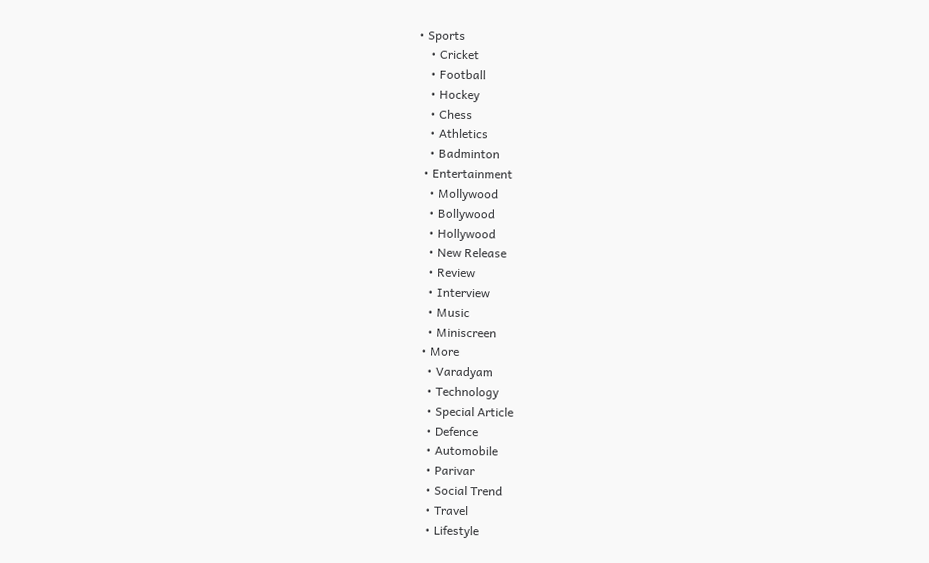• Sports
    • Cricket
    • Football
    • Hockey
    • Chess
    • Athletics
    • Badminton
  • Entertainment
    • Mollywood
    • Bollywood
    • Hollywood
    • New Release
    • Review
    • Interview
    • Music
    • Miniscreen
  • More
    • Varadyam
    • Technology
    • Special Article
    • Defence
    • Automobile
    • Parivar
    • Social Trend
    • Travel
    • Lifestyle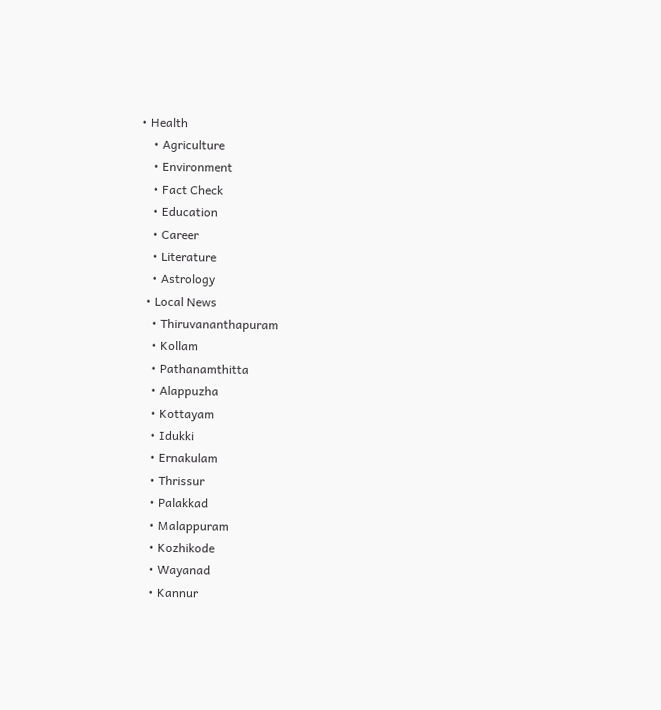• Health
    • Agriculture
    • Environment
    • Fact Check
    • Education
    • Career
    • Literature
    • Astrology
  • Local News
    • Thiruvananthapuram
    • Kollam
    • Pathanamthitta
    • Alappuzha
    • Kottayam
    • Idukki
    • Ernakulam
    • Thrissur
    • Palakkad
    • Malappuram
    • Kozhikode
    • Wayanad
    • Kannur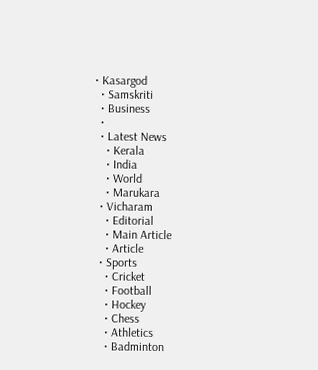• Kasargod
  • Samskriti
  • Business
  •
  • Latest News
    • Kerala
    • India
    • World
    • Marukara
  • Vicharam
    • Editorial
    • Main Article
    • Article
  • Sports
    • Cricket
    • Football
    • Hockey
    • Chess
    • Athletics
    • Badminton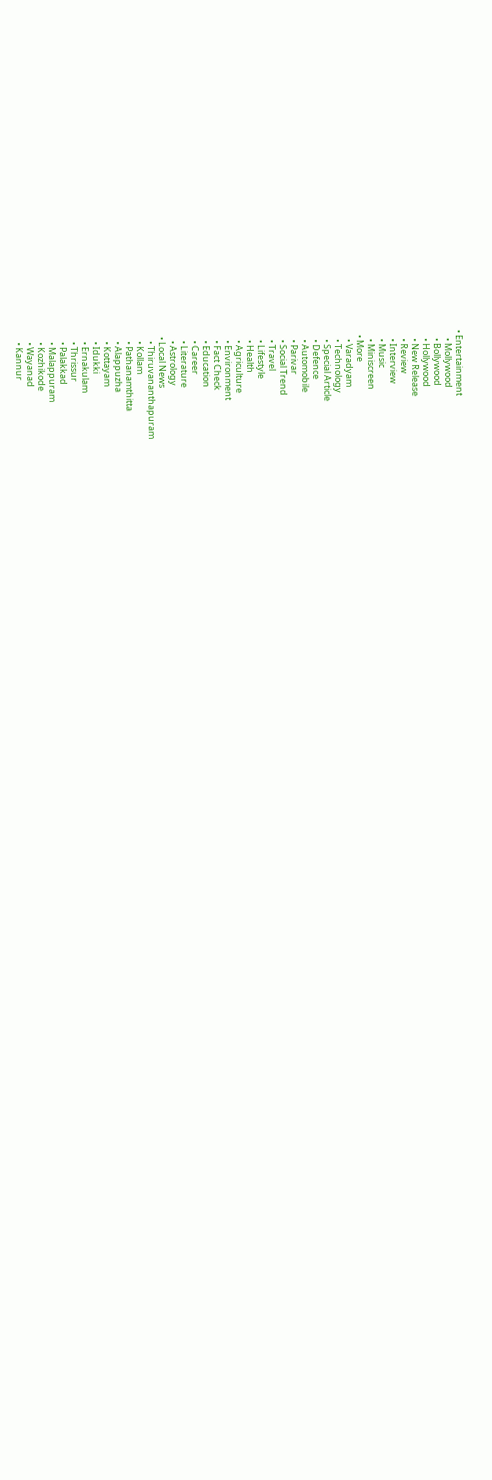• Entertainment
    • Mollywood
    • Bollywood
    • Hollywood
    • New Release
    • Review
    • Interview
    • Music
    • Miniscreen
  • More
    • Varadyam
    • Technology
    • Special Article
    • Defence
    • Automobile
    • Parivar
    • Social Trend
    • Travel
    • Lifestyle
    • Health
    • Agriculture
    • Environment
    • Fact Check
    • Education
    • Career
    • Literature
    • Astrology
  • Local News
    • Thiruvananthapuram
    • Kollam
    • Pathanamthitta
    • Alappuzha
    • Kottayam
    • Idukki
    • Ernakulam
    • Thrissur
    • Palakkad
    • Malappuram
    • Kozhikode
    • Wayanad
    • Kannur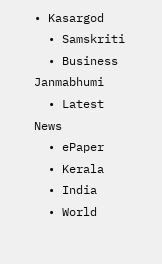• Kasargod
  • Samskriti
  • Business
Janmabhumi
  • Latest News
  • ePaper
  • Kerala
  • India
  • World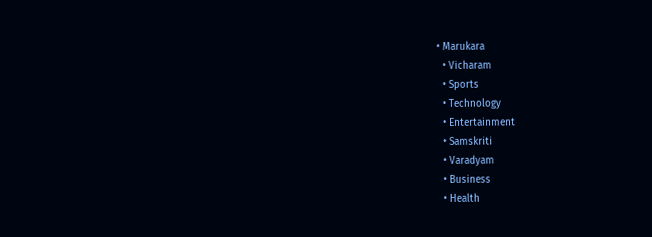• Marukara
  • Vicharam
  • Sports
  • Technology
  • Entertainment
  • Samskriti
  • Varadyam
  • Business
  • Health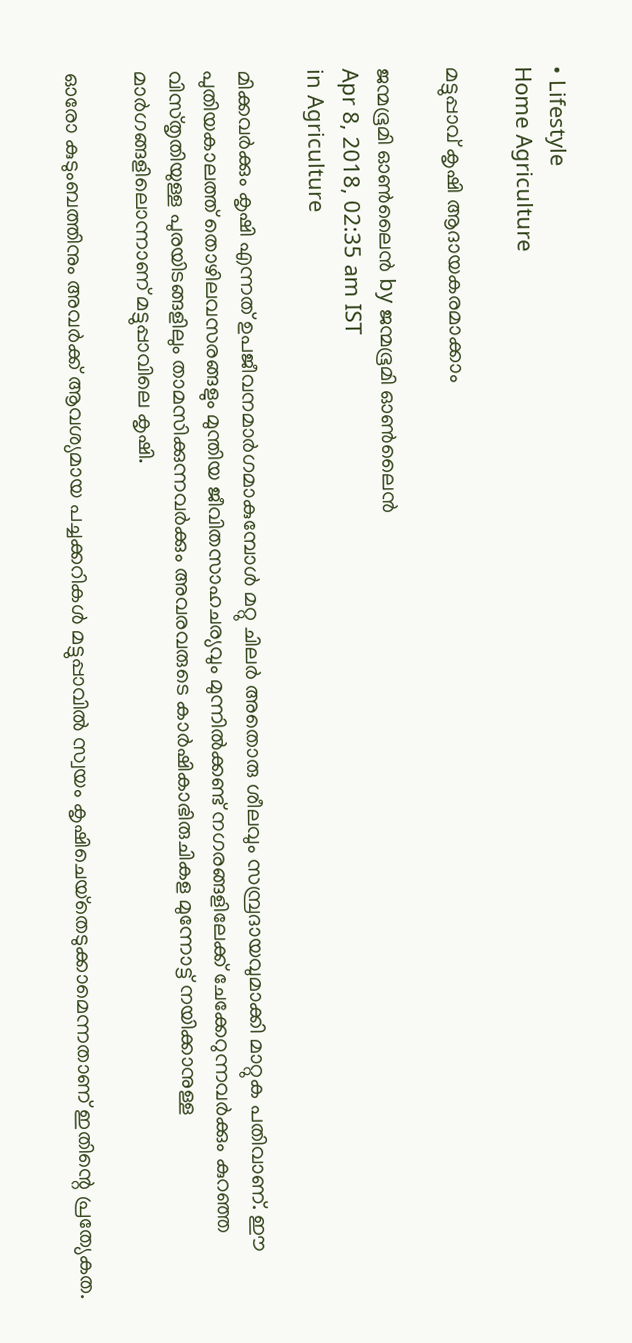• Lifestyle
Home Agriculture

മട്ടുപ്പാവ് കൃഷി ആദായകരമാക്കാം

ജന്മഭൂമി ഓണ്‍ലൈന്‍ by ജന്മഭൂമി ഓണ്‍ലൈന്‍
Apr 8, 2018, 02:35 am IST
in Agriculture

മിക്കവര്‍ക്കും കൃഷി എന്നത് ഉപജീവനമാര്‍ഗമാകുമ്പോള്‍ മറ്റു ചിലര്‍ അതൊരു ശീലവും സമ്പ്രദായവുമാക്കി മാറ്റുക പതിവാണ്. ഈ പുതിയകാലത്ത് തൊഴിലവസരങ്ങളും മുന്തിയ ജീവിതസാഹചര്യവും മുന്നില്‍ക്കണ്ട് നഗരങ്ങളിലേക്ക് ചേക്കേറുന്നവര്‍ക്കും കുറഞ്ഞ വിസ്തൃതിയുള്ള പുരയിടങ്ങളിലും താമസിക്കുന്നവര്‍ക്കും അവരവരുടെ കാര്‍ഷികാഭിരുചികള മുന്നോട്ട് നയിക്കാനുള്ള മാര്‍ഗങ്ങളിലൊന്നാണ് മട്ടുപ്പാവിലെ കൃഷി.

ഓരോ കുടുംബത്തിനും അവര്‍ക്ക് ആവശ്യമായ പച്ചക്കറികള്‍ മട്ടുപ്പാവില്‍ സ്വയം കൃഷിചെയ്‌തെടുക്കാമെന്നതാണ് ഇതിന്റെ പ്രത്യേകത.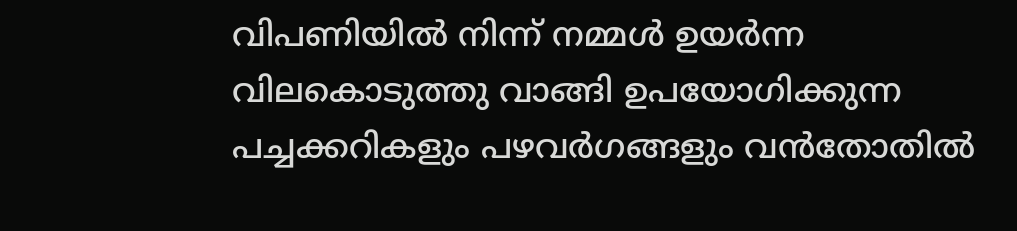വിപണിയില്‍ നിന്ന് നമ്മള്‍ ഉയര്‍ന്ന വിലകൊടുത്തു വാങ്ങി ഉപയോഗിക്കുന്ന പച്ചക്കറികളും പഴവര്‍ഗങ്ങളും വന്‍തോതില്‍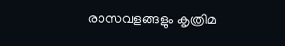രാസവളങ്ങളും കൃത്രിമ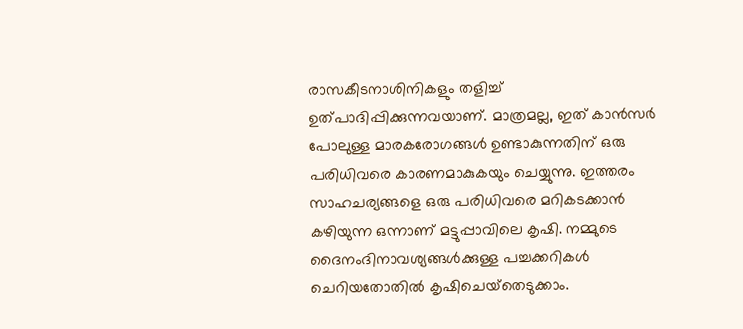രാസകീടനാശിനികളും തളിച്ച് ഉത്പാദിപ്പിക്കുന്നവയാണ്. മാത്രമല്ല, ഇത് കാന്‍സര്‍ പോലുള്ള മാരകരോഗങ്ങള്‍ ഉണ്ടാകുന്നതിന് ഒരു പരിധിവരെ കാരണമാകുകയും ചെയ്യുന്നു. ഇത്തരം സാഹചര്യങ്ങളെ ഒരു പരിധിവരെ മറികടക്കാന്‍ കഴിയുന്ന ഒന്നാണ് മട്ടുപ്പാവിലെ കൃഷി. നമ്മുടെ ദൈനംദിനാവശ്യങ്ങള്‍ക്കുള്ള പച്ചക്കറികള്‍ ചെറിയതോതില്‍ കൃഷിചെയ്‌തെടുക്കാം.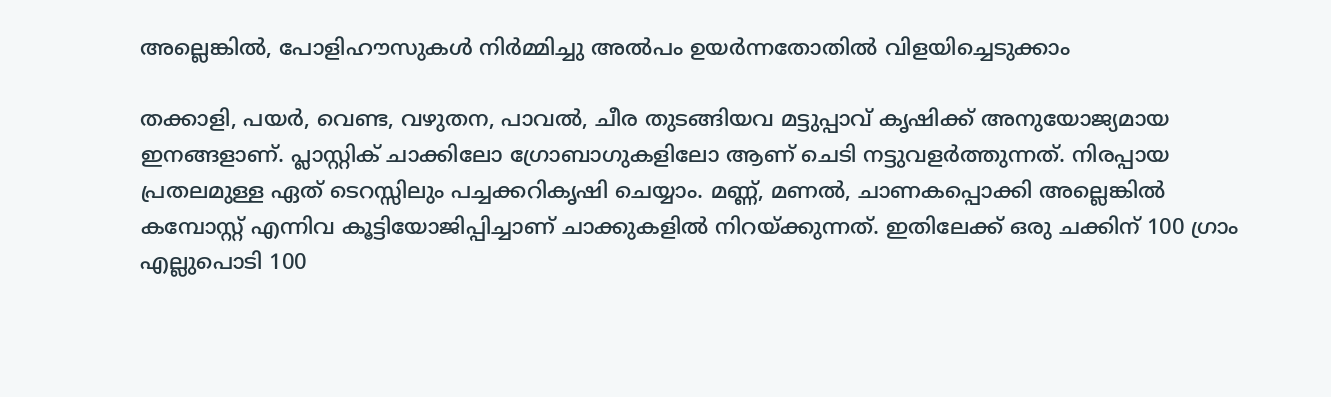അല്ലെങ്കില്‍, പോളിഹൗസുകള്‍ നിര്‍മ്മിച്ചു അല്‍പം ഉയര്‍ന്നതോതില്‍ വിളയിച്ചെടുക്കാം

തക്കാളി, പയര്‍, വെണ്ട, വഴുതന, പാവല്‍, ചീര തുടങ്ങിയവ മട്ടുപ്പാവ് കൃഷിക്ക് അനുയോജ്യമായ ഇനങ്ങളാണ്. പ്ലാസ്റ്റിക് ചാക്കിലോ ഗ്രോബാഗുകളിലോ ആണ് ചെടി നട്ടുവളര്‍ത്തുന്നത്. നിരപ്പായ പ്രതലമുള്ള ഏത് ടെറസ്സിലും പച്ചക്കറികൃഷി ചെയ്യാം. മണ്ണ്, മണല്‍, ചാണകപ്പൊക്കി അല്ലെങ്കില്‍ കമ്പോസ്റ്റ് എന്നിവ കൂട്ടിയോജിപ്പിച്ചാണ് ചാക്കുകളില്‍ നിറയ്‌ക്കുന്നത്. ഇതിലേക്ക് ഒരു ചക്കിന് 100 ഗ്രാം എല്ലുപൊടി 100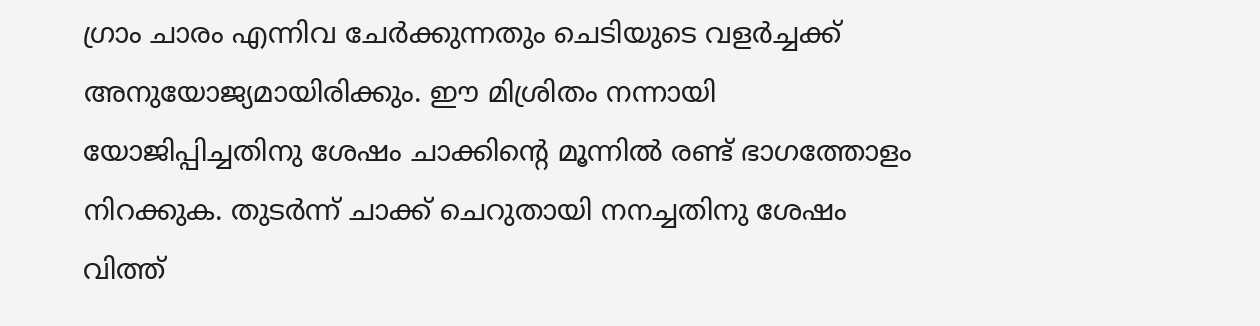ഗ്രാം ചാരം എന്നിവ ചേര്‍ക്കുന്നതും ചെടിയുടെ വളര്‍ച്ചക്ക് അനുയോജ്യമായിരിക്കും. ഈ മിശ്രിതം നന്നായി യോജിപ്പിച്ചതിനു ശേഷം ചാക്കിന്റെ മൂന്നില്‍ രണ്ട് ഭാഗത്തോളം നിറക്കുക. തുടര്‍ന്ന് ചാക്ക് ചെറുതായി നനച്ചതിനു ശേഷം വിത്ത്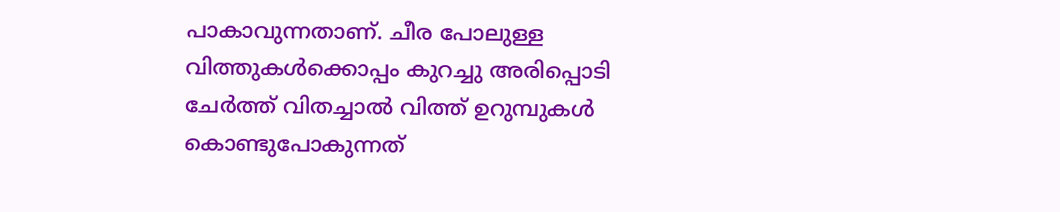പാകാവുന്നതാണ്. ചീര പോലുള്ള വിത്തുകള്‍ക്കൊപ്പം കുറച്ചു അരിപ്പൊടി ചേര്‍ത്ത് വിതച്ചാല്‍ വിത്ത് ഉറുമ്പുകള്‍ കൊണ്ടുപോകുന്നത്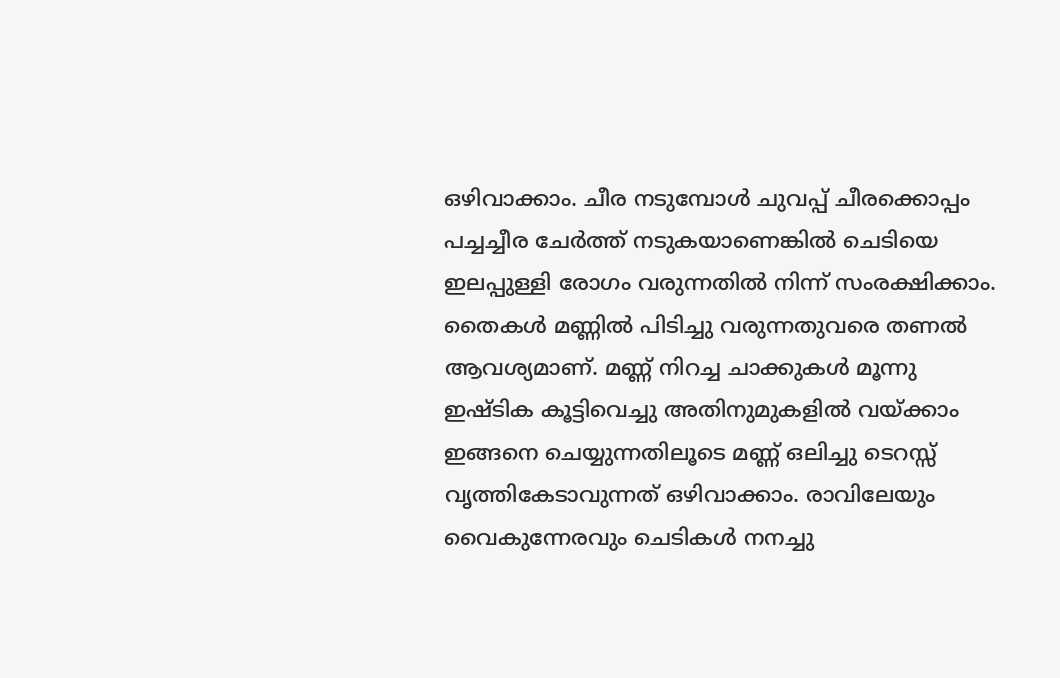ഒഴിവാക്കാം. ചീര നടുമ്പോള്‍ ചുവപ്പ് ചീരക്കൊപ്പം പച്ചച്ചീര ചേര്‍ത്ത് നടുകയാണെങ്കില്‍ ചെടിയെ ഇലപ്പുള്ളി രോഗം വരുന്നതില്‍ നിന്ന് സംരക്ഷിക്കാം. തൈകള്‍ മണ്ണില്‍ പിടിച്ചു വരുന്നതുവരെ തണല്‍ ആവശ്യമാണ്. മണ്ണ് നിറച്ച ചാക്കുകള്‍ മൂന്നു ഇഷ്ടിക കൂട്ടിവെച്ചു അതിനുമുകളില്‍ വയ്‌ക്കാം ഇങ്ങനെ ചെയ്യുന്നതിലൂടെ മണ്ണ് ഒലിച്ചു ടെറസ്സ് വൃത്തികേടാവുന്നത് ഒഴിവാക്കാം. രാവിലേയും വൈകുന്നേരവും ചെടികള്‍ നനച്ചു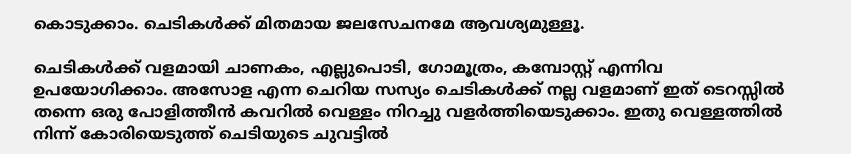കൊടുക്കാം. ചെടികള്‍ക്ക് മിതമായ ജലസേചനമേ ആവശ്യമുള്ളൂ.

ചെടികള്‍ക്ക് വളമായി ചാണകം, എല്ലുപൊടി, ഗോമൂത്രം, കമ്പോസ്റ്റ് എന്നിവ ഉപയോഗിക്കാം. അസോള എന്ന ചെറിയ സസ്യം ചെടികള്‍ക്ക് നല്ല വളമാണ് ഇത് ടെറസ്സില്‍ തന്നെ ഒരു പോളിത്തീന്‍ കവറില്‍ വെള്ളം നിറച്ചു വളര്‍ത്തിയെടുക്കാം. ഇതു വെള്ളത്തില്‍ നിന്ന് കോരിയെടുത്ത് ചെടിയുടെ ചുവട്ടില്‍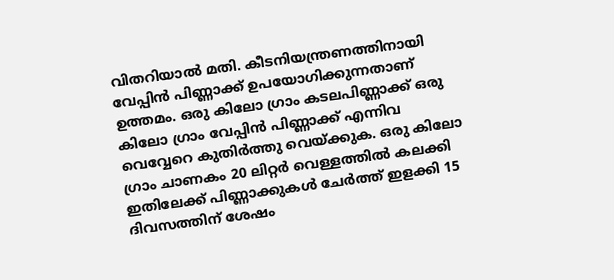വിതറിയാല്‍ മതി. കീടനിയന്ത്രണത്തിനായി വേപ്പിന്‍ പിണ്ണാക്ക് ഉപയോഗിക്കുന്നതാണ് ഉത്തമം. ഒരു കിലോ ഗ്രാം കടലപിണ്ണാക്ക് ഒരു കിലോ ഗ്രാം വേപ്പിന്‍ പിണ്ണാക്ക് എന്നിവ വെവ്വേറെ കുതിര്‍ത്തു വെയ്‌ക്കുക. ഒരു കിലോ ഗ്രാം ചാണകം 20 ലിറ്റര്‍ വെള്ളത്തില്‍ കലക്കി ഇതിലേക്ക് പിണ്ണാക്കുകള്‍ ചേര്‍ത്ത് ഇളക്കി 15 ദിവസത്തിന് ശേഷം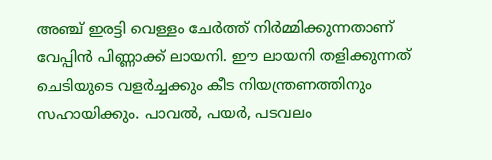അഞ്ച് ഇരട്ടി വെള്ളം ചേര്‍ത്ത് നിര്‍മ്മിക്കുന്നതാണ് വേപ്പിന്‍ പിണ്ണാക്ക് ലായനി. ഈ ലായനി തളിക്കുന്നത് ചെടിയുടെ വളര്‍ച്ചക്കും കീട നിയന്ത്രണത്തിനും സഹായിക്കും. പാവല്‍, പയര്‍, പടവലം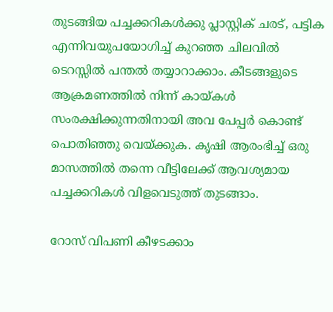തുടങ്ങിയ പച്ചക്കറികള്‍ക്കു പ്ലാസ്റ്റിക് ചരട്, പട്ടിക എന്നിവയുപയോഗിച്ച് കുറഞ്ഞ ചിലവില്‍ ടെറസ്സില്‍ പന്തല്‍ തയ്യാറാക്കാം. കീടങ്ങളുടെ ആക്രമണത്തില്‍ നിന്ന് കായ്‌കള്‍ സംരക്ഷിക്കുന്നതിനായി അവ പേപ്പര്‍ കൊണ്ട് പൊതിഞ്ഞു വെയ്‌ക്കുക. കൃഷി ആരംഭിച്ച് ഒരു മാസത്തില്‍ തന്നെ വീട്ടിലേക്ക് ആവശ്യമായ പച്ചക്കറികള്‍ വിളവെടുത്ത് തുടങ്ങാം.

റോസ് വിപണി കീഴടക്കാം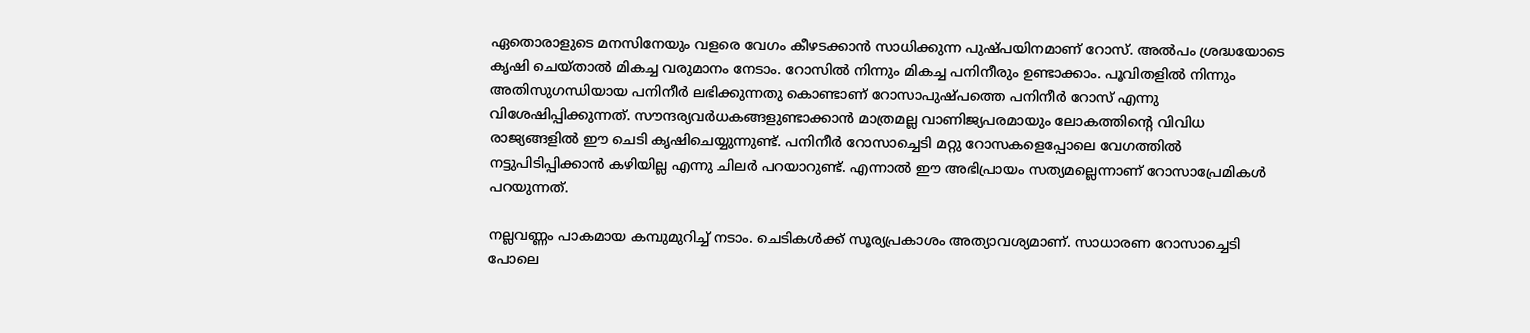ഏതൊരാളുടെ മനസിനേയും വളരെ വേഗം കീഴടക്കാന്‍ സാധിക്കുന്ന പുഷ്പയിനമാണ് റോസ്. അല്‍പം ശ്രദ്ധയോടെ കൃഷി ചെയ്താല്‍ മികച്ച വരുമാനം നേടാം. റോസില്‍ നിന്നും മികച്ച പനിനീരും ഉണ്ടാക്കാം. പൂവിതളില്‍ നിന്നും അതിസുഗന്ധിയായ പനിനീര്‍ ലഭിക്കുന്നതു കൊണ്ടാണ് റോസാപുഷ്പത്തെ പനിനീര്‍ റോസ് എന്നു വിശേഷിപ്പിക്കുന്നത്. സൗന്ദര്യവര്‍ധകങ്ങളുണ്ടാക്കാന്‍ മാത്രമല്ല വാണിജ്യപരമായും ലോകത്തിന്റെ വിവിധ രാജ്യങ്ങളില്‍ ഈ ചെടി കൃഷിചെയ്യുന്നുണ്ട്. പനിനീര്‍ റോസാച്ചെടി മറ്റു റോസകളെപ്പോലെ വേഗത്തില്‍ നട്ടുപിടിപ്പിക്കാന്‍ കഴിയില്ല എന്നു ചിലര്‍ പറയാറുണ്ട്. എന്നാല്‍ ഈ അഭിപ്രായം സത്യമല്ലെന്നാണ് റോസാപ്രേമികള്‍ പറയുന്നത്.

നല്ലവണ്ണം പാകമായ കമ്പുമുറിച്ച് നടാം. ചെടികള്‍ക്ക് സൂര്യപ്രകാശം അത്യാവശ്യമാണ്. സാധാരണ റോസാച്ചെടി പോലെ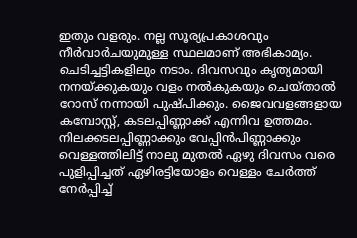ഇതും വളരും. നല്ല സൂര്യപ്രകാശവും നീര്‍വാര്‍ചയുമുള്ള സ്ഥലമാണ് അഭികാമ്യം. ചെടിച്ചട്ടികളിലും നടാം. ദിവസവും കൃത്യമായി നനയ്‌ക്കുകയും വളം നല്‍കുകയും ചെയ്താല്‍ റോസ് നന്നായി പുഷ്പിക്കും. ജൈവവളങ്ങളായ കമ്പോസ്റ്റ്, കടലപ്പിണ്ണാക്ക് എന്നിവ ഉത്തമം. നിലക്കടലപ്പിണ്ണാക്കും വേപ്പിന്‍പിണ്ണാക്കും വെള്ളത്തിലിട്ട് നാലു മുതല്‍ ഏഴു ദിവസം വരെ പുളിപ്പിച്ചത് ഏഴിരട്ടിയോളം വെള്ളം ചേര്‍ത്ത് നേര്‍പ്പിച്ച്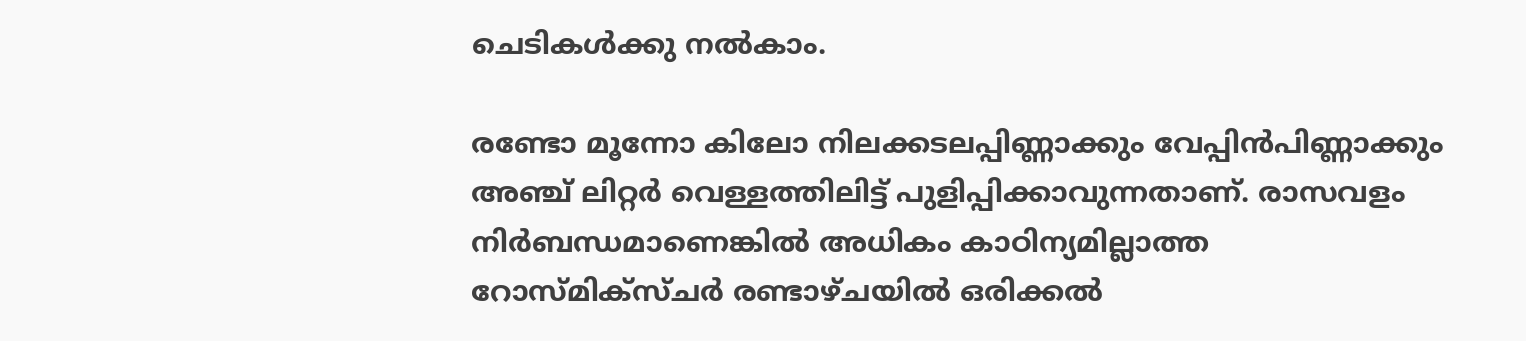ചെടികള്‍ക്കു നല്‍കാം.

രണ്ടോ മൂന്നോ കിലോ നിലക്കടലപ്പിണ്ണാക്കും വേപ്പിന്‍പിണ്ണാക്കും അഞ്ച് ലിറ്റര്‍ വെള്ളത്തിലിട്ട് പുളിപ്പിക്കാവുന്നതാണ്. രാസവളം നിര്‍ബന്ധമാണെങ്കില്‍ അധികം കാഠിന്യമില്ലാത്ത റോസ്മിക്‌സ്ചര്‍ രണ്ടാഴ്ചയില്‍ ഒരിക്കല്‍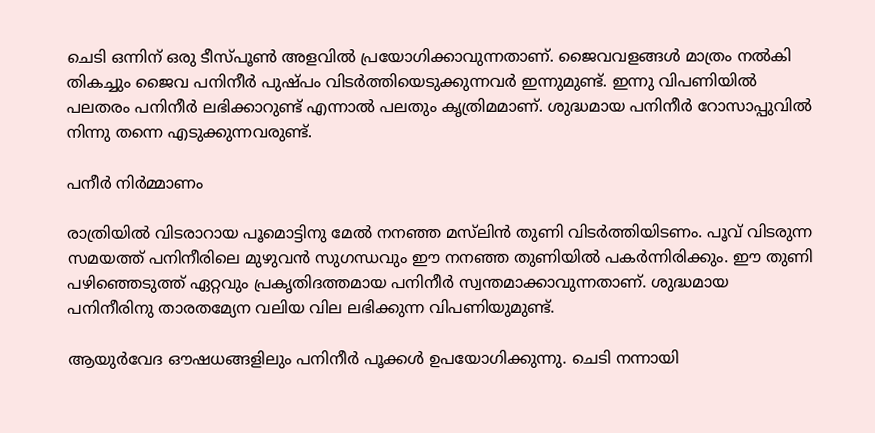ചെടി ഒന്നിന് ഒരു ടീസ്പൂണ്‍ അളവില്‍ പ്രയോഗിക്കാവുന്നതാണ്. ജൈവവളങ്ങള്‍ മാത്രം നല്‍കി തികച്ചും ജൈവ പനിനീര്‍ പുഷ്പം വിടര്‍ത്തിയെടുക്കുന്നവര്‍ ഇന്നുമുണ്ട്. ഇന്നു വിപണിയില്‍ പലതരം പനിനീര്‍ ലഭിക്കാറുണ്ട് എന്നാല്‍ പലതും കൃത്രിമമാണ്. ശുദ്ധമായ പനിനീര്‍ റോസാപ്പുവില്‍ നിന്നു തന്നെ എടുക്കുന്നവരുണ്ട്.

പനീർ നിർമ്മാണം

രാത്രിയില്‍ വിടരാറായ പൂമൊട്ടിനു മേല്‍ നനഞ്ഞ മസ്‌ലിന്‍ തുണി വിടര്‍ത്തിയിടണം. പൂവ് വിടരുന്ന സമയത്ത് പനിനീരിലെ മുഴുവന്‍ സുഗന്ധവും ഈ നനഞ്ഞ തുണിയില്‍ പകര്‍ന്നിരിക്കും. ഈ തുണി പഴിഞ്ഞെടുത്ത് ഏറ്റവും പ്രകൃതിദത്തമായ പനിനീര്‍ സ്വന്തമാക്കാവുന്നതാണ്. ശുദ്ധമായ പനിനീരിനു താരതമ്യേന വലിയ വില ലഭിക്കുന്ന വിപണിയുമുണ്ട്.

ആയുര്‍വേദ ഔഷധങ്ങളിലും പനിനീര്‍ പൂക്കള്‍ ഉപയോഗിക്കുന്നു. ചെടി നന്നായി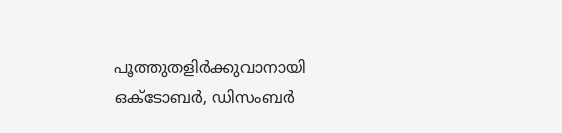പൂത്തുതളിര്‍ക്കുവാനായി ഒക്‌ടോബര്‍, ഡിസംബര്‍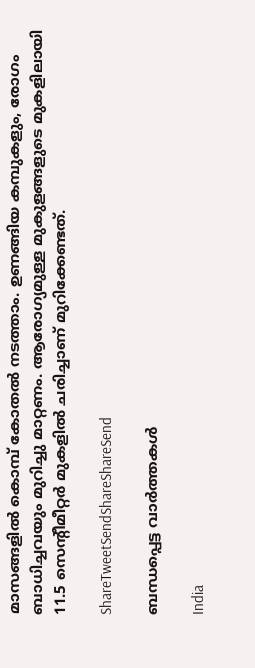മാസങ്ങളില്‍ കൊമ്പ് കോതല്‍ നടത്താം. ഉണങ്ങിയ കമ്പുകളും, രോഗം ബാധിച്ചവയും മുറിച്ചു മാറ്റണം. ആരോഗ്യമുള്ള മുകുളങ്ങളുടെ മുകളിലായി 11.5 സെന്റീമീറ്റര്‍ മുകളില്‍ ചരിച്ചാണ് മുറിക്കേണ്ടത്.

ShareTweetSendShareShareSend

ബന്ധപ്പെട്ട വാര്‍ത്തകള്‍

India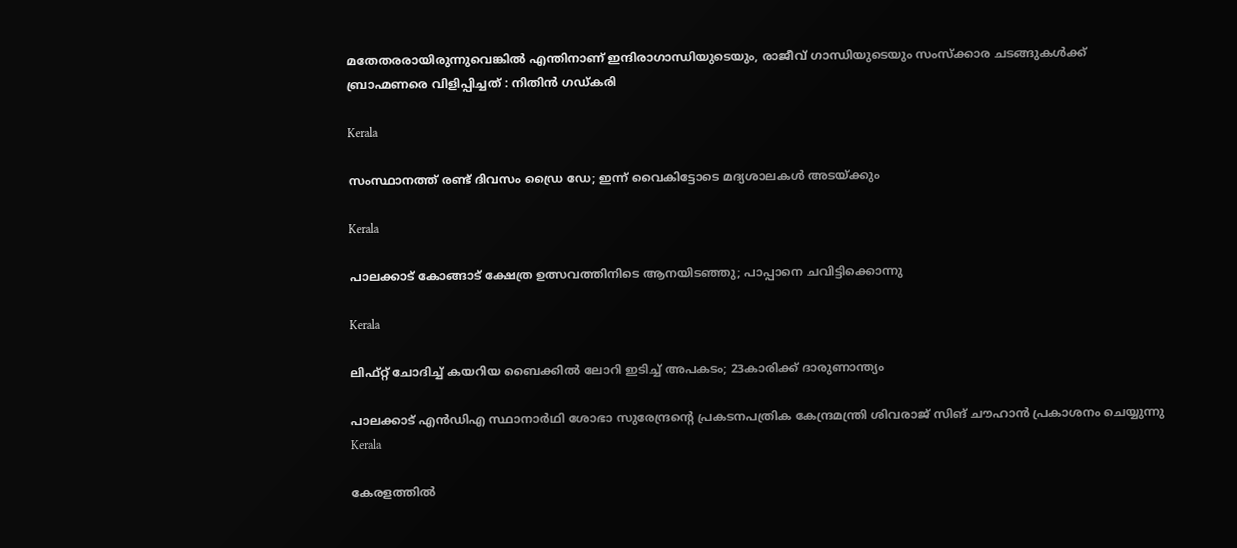മതേതരരായിരുന്നുവെങ്കിൽ എന്തിനാണ് ഇന്ദിരാഗാന്ധിയുടെയും, രാജീവ് ഗാന്ധിയുടെയും സംസ്ക്കാര ചടങ്ങുകൾക്ക് ബ്രാഹ്മണരെ വിളിപ്പിച്ചത് : നിതിൻ ഗഡ്കരി

Kerala

സംസ്ഥാനത്ത് രണ്ട് ദിവസം ഡ്രൈ ഡേ; ഇന്ന് വൈകിട്ടോടെ മദ്യശാലകള്‍ അടയ്‌ക്കും

Kerala

പാലക്കാട് കോങ്ങാട് ക്ഷേത്ര ഉത്സവത്തിനിടെ ആനയിടഞ്ഞു; പാപ്പാനെ ചവിട്ടിക്കൊന്നു

Kerala

ലിഫ്റ്റ് ചോദിച്ച്‌ കയറിയ ബൈക്കില്‍ ലോറി ഇടിച്ച്‌ അപകടം; 23കാരിക്ക് ദാരുണാന്ത്യം

പാലക്കാട് എന്‍ഡിഎ സ്ഥാനാര്‍ഥി ശോഭാ സുരേന്ദ്രന്റെ പ്രകടനപത്രിക കേന്ദ്രമന്ത്രി ശിവരാജ് സിങ് ചൗഹാന്‍ പ്രകാശനം ചെയ്യുന്നു
Kerala

കേരളത്തില്‍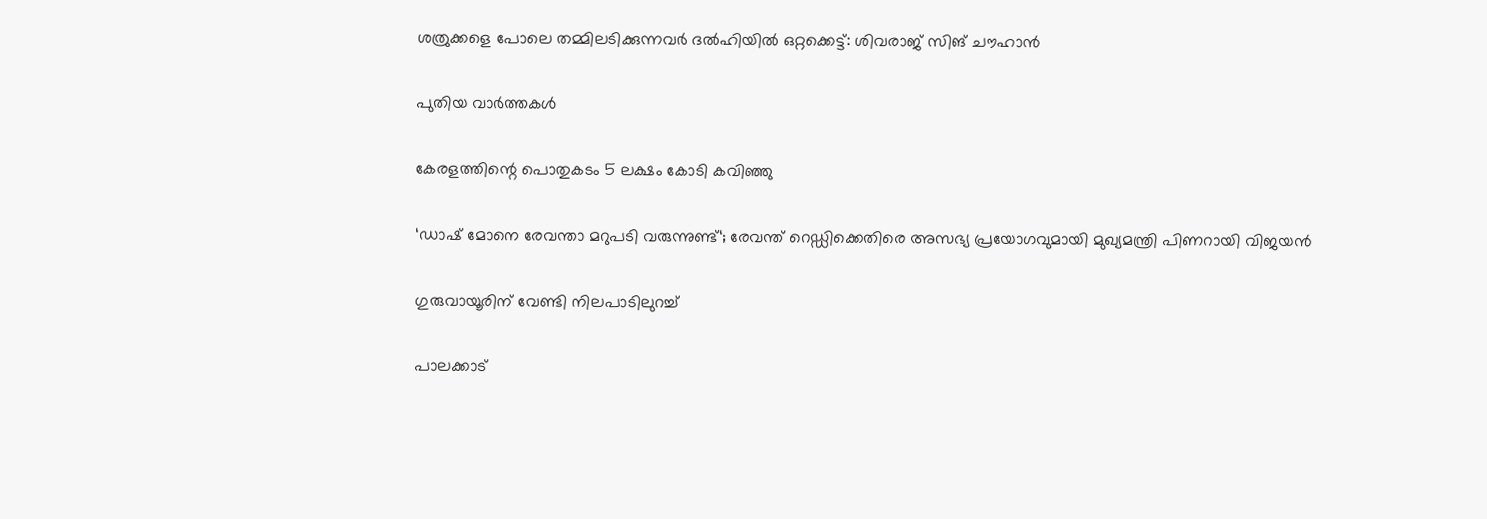ശത്രുക്കളെ പോലെ തമ്മിലടിക്കുന്നവര്‍ ദല്‍ഹിയില്‍ ഒറ്റക്കെട്ട്: ശിവരാജ് സിങ് ചൗഹാന്‍

പുതിയ വാര്‍ത്തകള്‍

കേരളത്തിന്റെ പൊതുകടം 5 ലക്ഷം കോടി കവിഞ്ഞു

‘ഡാഷ് മോനെ രേവന്താ മറുപടി വരുന്നുണ്ട്‘; രേവന്ത് റെഡ്ഡിക്കെതിരെ അസഭ്യ പ്രയോഗവുമായി മുഖ്യമന്ത്രി പിണറായി വിജയൻ

ഗുരുവായൂരിന്‌ വേണ്ടി നിലപാടിലുറച്ച്

പാലക്കാട്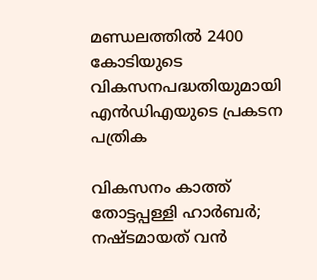മണ്ഡലത്തില്‍ 2400 കോടിയുടെ വികസനപദ്ധതിയുമായി എന്‍ഡിഎയുടെ പ്രകടന പത്രിക

വികസനം കാത്ത് തോട്ടപ്പള്ളി ഹാര്‍ബര്‍; നഷ്ടമായത് വന്‍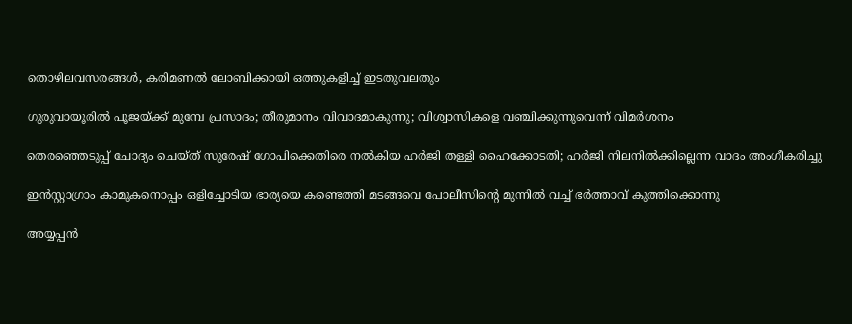തൊഴിലവസരങ്ങള്‍, കരിമണല്‍ ലോബിക്കായി ഒത്തുകളിച്ച് ഇടതുവലതും

ഗുരുവായൂരിൽ പൂജയ്‌ക്ക് മുമ്പേ പ്രസാദം; തീരുമാനം വിവാദമാകുന്നു; വിശ്വാസികളെ വഞ്ചിക്കുന്നുവെന്ന് വിമർശനം

തെരഞ്ഞെടുപ്പ് ചോദ്യം ചെയ്ത് സുരേഷ് ഗോപിക്കെതിരെ നൽകിയ ഹർജി തള്ളി ഹൈക്കോടതി; ഹർജി നിലനിൽക്കില്ലെന്ന വാദം അംഗീകരിച്ചു

ഇൻസ്റ്റാഗ്രാം കാമുകനൊപ്പം ഒളിച്ചോടിയ ഭാര്യയെ കണ്ടെത്തി മടങ്ങവെ പോലീസിന്റെ മുന്നിൽ വച്ച് ഭർത്താവ് കുത്തിക്കൊന്നു

അയ്യപ്പൻ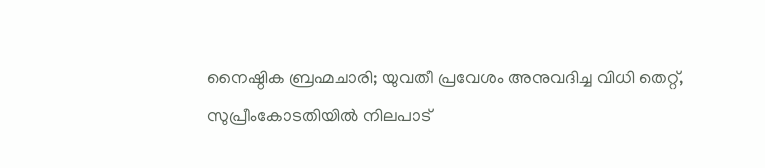നൈഷ്ഠിക ബ്രഹ്മചാരി; യുവതീ പ്രവേശം അനുവദിച്ച വിധി തെറ്റ്, സുപ്രീംകോടതിയിൽ നിലപാട്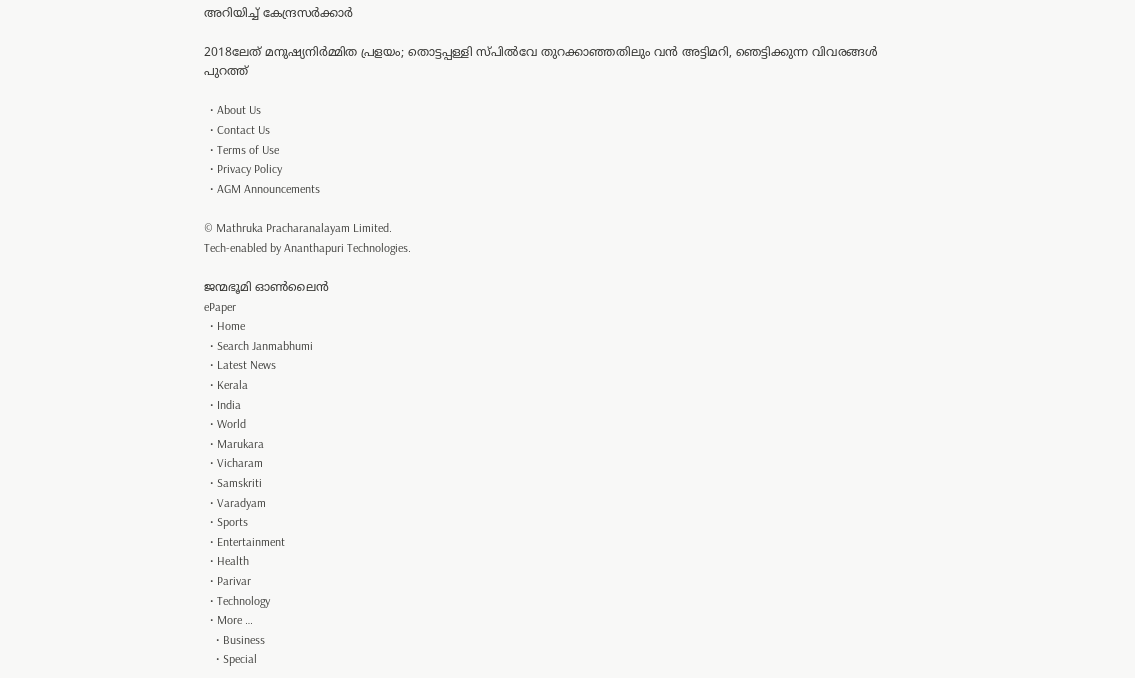അറിയിച്ച് കേന്ദ്രസർക്കാർ

2018ലേത് മനുഷ്യനിര്‍മ്മിത പ്രളയം; തൊട്ടപ്പള്ളി സ്പില്‍വേ തുറക്കാഞ്ഞതിലും വൻ അട്ടിമറി, ഞെട്ടിക്കുന്ന വിവരങ്ങൾ പുറത്ത്

  • About Us
  • Contact Us
  • Terms of Use
  • Privacy Policy
  • AGM Announcements

© Mathruka Pracharanalayam Limited.
Tech-enabled by Ananthapuri Technologies.

ജന്മഭൂമി ഓണ്‍ലൈന്‍
ePaper
  • Home
  • Search Janmabhumi
  • Latest News
  • Kerala
  • India
  • World
  • Marukara
  • Vicharam
  • Samskriti
  • Varadyam
  • Sports
  • Entertainment
  • Health
  • Parivar
  • Technology
  • More …
    • Business
    • Special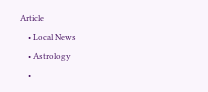Article
    • Local News
    • Astrology
    •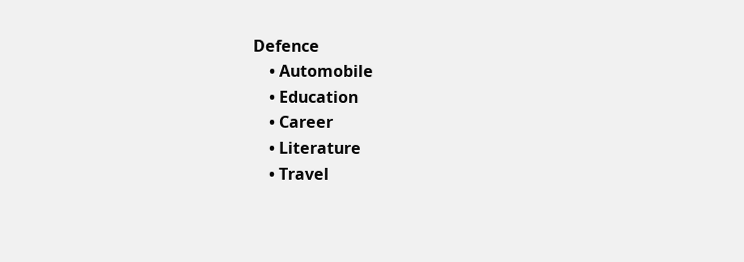Defence
    • Automobile
    • Education
    • Career
    • Literature
    • Travel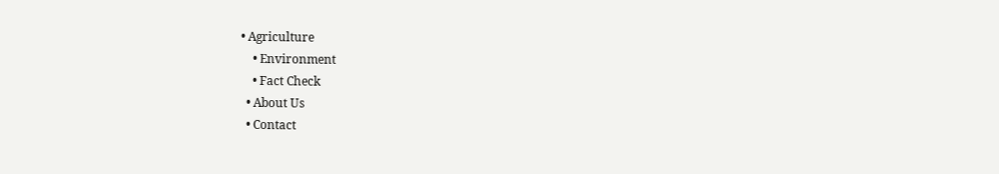• Agriculture
    • Environment
    • Fact Check
  • About Us
  • Contact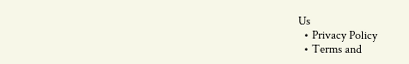Us
  • Privacy Policy
  • Terms and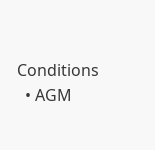Conditions
  • AGM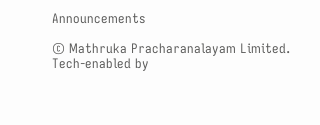Announcements

© Mathruka Pracharanalayam Limited.
Tech-enabled by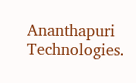Ananthapuri Technologies.